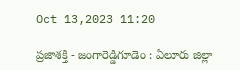Oct 13,2023 11:20

ప్రజాశక్తి - జంగారెడ్డిగూడెం : ఏలూరు జిల్లా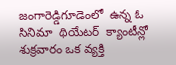జంగారెడ్డిగూడెంలో  ఉన్న ఓ సినిమా  థియేటర్  క్యాంటీన్లో శుక్రవారం ఒక వ్యక్తి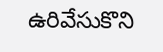ఉరివేసుకొని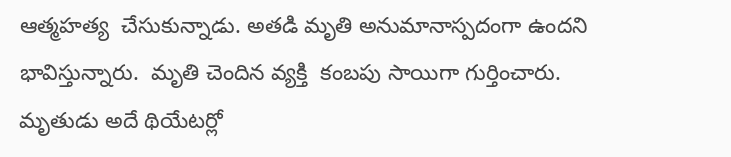ఆత్మహత్య  చేసుకున్నాడు. అతడి మృతి అనుమానాస్పదంగా ఉందని భావిస్తున్నారు.  మృతి చెందిన వ్యక్తి  కంబపు సాయిగా గుర్తించారు. మృతుడు అదే థియేటర్లో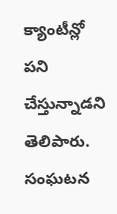క్యాంటీన్లో  పని చేస్తున్నాడని  తెలిపారు. సంఘటన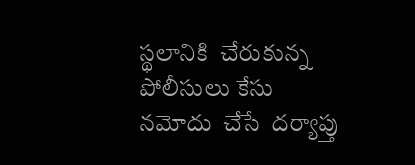స్థలానికి  చేరుకున్న  పోలీసులు కేసు  నమోదు  చేసే  దర్యాప్తు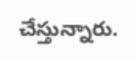చేస్తున్నారు.